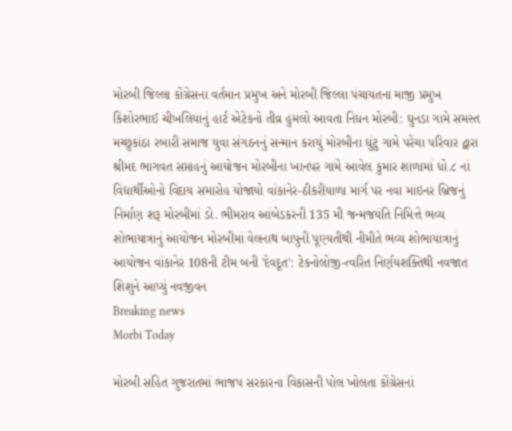મોરબી જિલ્લા કોંગ્રેસના વર્તમાન પ્રમુખ અને મોરબી જિલ્લા પંચાયતના માજી પ્રમુખ કિશોરભાઈ ચીખલિયાનું હાર્ટ એટેકનો તીવ્ર હુમલો આવતા નિધન મોરબી: ઘુનડા ગામે સમસ્ત મચ્છુકાંઠા રબારી સમાજ યુવા સંગઠનનું સન્માન કરાયું મોરબીના ઘુંટુ ગામે પરેચા પરિવાર દ્વારા શ્રીમદ ભાગવત સપ્તાહનું આયોજન મોરબીના ખાનપર ગામે આવેલ કુમાર શાળામાં ધો.૮ નાં વિદ્યાર્થીઓનો વિદાય સમારોહ યોજાયો વાંકાનેર-ઠીકરીયાળા માર્ગ પર નવા માઇનર બ્રિજનું નિર્માણ શરૂ મોરબીમાં ડો. ભીમરાવ આંબેડકરની 135 મી જન્મજયંતિ નિમિત્તે ભવ્ય શોભાયાત્રાનું આયોજન મોરબીમાં વેલનાથ બાપુની પૂણ્યતીથી નીમીતે ભવ્ય શોભાયાત્રાનું આયોજન વાંકાનેર 108ની ટીમ બની 'દેવદૂત': ટેકનોલોજી-ત્વરિત નિર્ણયશક્તિથી નવજાત શિશુને આપ્યું નવજીવન
Breaking news
Morbi Today

મોરબી સહિત ગુજરાતમાં ભાજપ સરકારના વિકાસની પોલ ખોલતા કોંગ્રેસનાં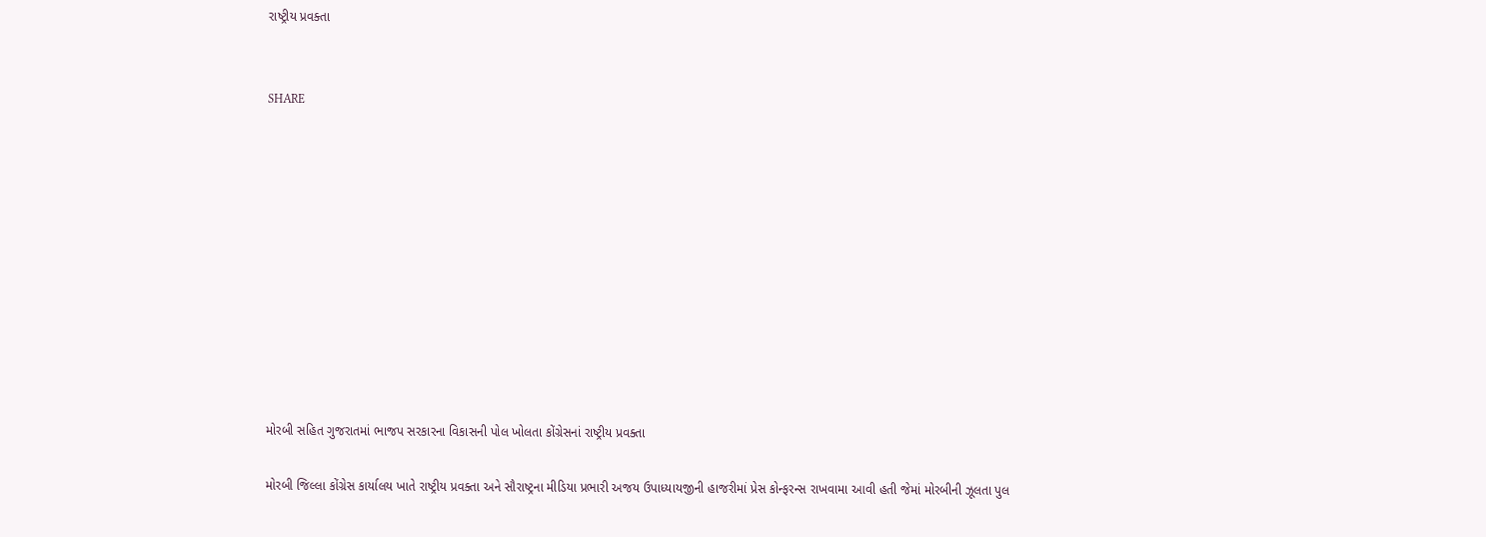રાષ્ટ્રીય પ્રવક્તા


SHARE











મોરબી સહિત ગુજરાતમાં ભાજપ સરકારના વિકાસની પોલ ખોલતા કોંગ્રેસનાં રાષ્ટ્રીય પ્રવક્તા

મોરબી જિલ્લા કોંગ્રેસ કાર્યાલય ખાતે રાષ્ટ્રીય પ્રવક્તા અને સૌરાષ્ટ્રના મીડિયા પ્રભારી અજય ઉપાધ્યાયજીની હાજરીમાં પ્રેસ કોન્ફરન્સ રાખવામા આવી હતી જેમાં મોરબીની ઝૂલતા પુલ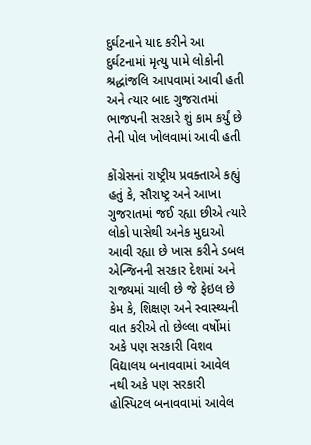દુર્ઘટનાને યાદ કરીને આ દુર્ઘટનામાં મૃત્યુ પામે લોકોની શ્રદ્ધાંજલિ આપવામાં આવી હતી અને ત્યાર બાદ ગુજરાતમાં ભાજપની સરકારે શું કામ કર્યું છે તેની પોલ ખોલવામાં આવી હતી

કોંગ્રેસનાં રાષ્ટ્રીય પ્રવક્તાએ કહ્યું હતું કે, સૌરાષ્ટ્ર અને આખા ગુજરાતમાં જઈ રહ્યા છીએ ત્યારે લોકો પાસેથી અનેક મુદાઓ આવી રહ્યા છે ખાસ કરીને ડબલ એન્જિનની સરકાર દેશમાં અને રાજ્યમાં ચાલી છે જે ફેઇલ છે કેમ કે, શિક્ષણ અને સ્વાસ્થ્યની વાત કરીએ તો છેલ્લા વર્ષોમાં અકે પણ સરકારી વિશવ વિદ્યાલય બનાવવામાં આવેલ નથી અકે પણ સરકારી હોસ્પિટલ બનાવવામાં આવેલ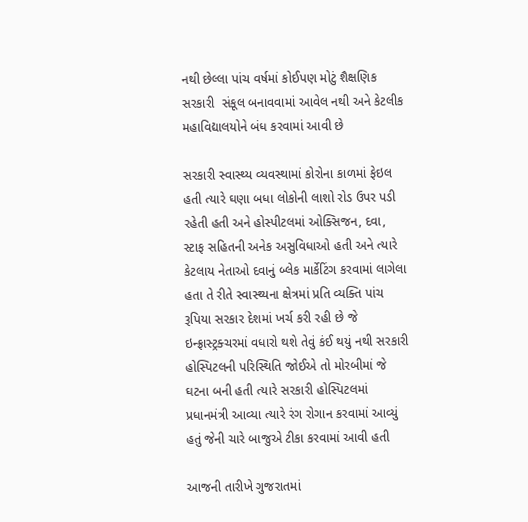નથી છેલ્લા પાંચ વર્ષમાં કોઈપણ મોટું શૈક્ષણિક સરકારી  સંકૂલ બનાવવામાં આવેલ નથી અને કેટલીક મહાવિદ્યાલયોને બંધ કરવામાં આવી છે

સરકારી સ્વાસ્થ્ય વ્યવસ્થામાં કોરોના કાળમાં ફેઇલ હતી ત્યારે ઘણા બધા લોકોની લાશો રોડ ઉપર પડી રહેતી હતી અને હોસ્પીટલમાં ઓક્સિજન, દવા, સ્ટાફ સહિતની અનેક અસુવિધાઓ હતી અને ત્યારે કેટલાય નેતાઓ દવાનું બ્લેક માર્કેટિંગ કરવામાં લાગેલા હતા તે રીતે સ્વાસ્થ્યના ક્ષેત્રમાં પ્રતિ વ્યક્તિ પાંચ રૂપિયા સરકાર દેશમાં ખર્ચ કરી રહી છે જે ઇન્ફ્રાસ્ટ્રક્ચરમાં વધારો થશે તેવું કંઈ થયું નથી સરકારી હોસ્પિટલની પરિસ્થિતિ જોઈએ તો મોરબીમાં જે ઘટના બની હતી ત્યારે સરકારી હોસ્પિટલમાં પ્રધાનમંત્રી આવ્યા ત્યારે રંગ રોગાન કરવામાં આવ્યું હતું જેની ચારે બાજુએ ટીકા કરવામાં આવી હતી

આજની તારીખે ગુજરાતમાં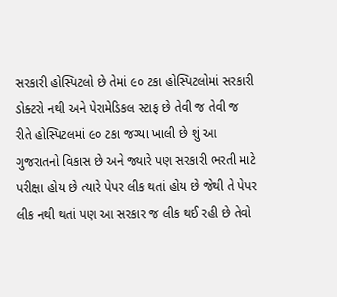સરકારી હોસ્પિટલો છે તેમાં ૯૦ ટકા હોસ્પિટલોમાં સરકારી ડોક્ટરો નથી અને પેરામેડિકલ સ્ટાફ છે તેવી જ તેવી જ રીતે હોસ્પિટલમાં ૯૦ ટકા જગ્યા ખાલી છે શું આ ગુજરાતનો વિકાસ છે અને જ્યારે પણ સરકારી ભરતી માટે પરીક્ષા હોય છે ત્યારે પેપર લીક થતાં હોય છે જેથી તે પેપર લીક નથી થતાં પણ આ સરકાર જ લીક થઈ રહી છે તેવો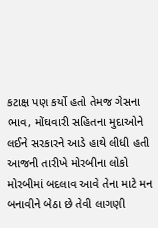કટાક્ષ પણ કર્યો હતો તેમજ ગેસના ભાવ, મોંઘવારી સહિતના મુદાઓને લઈને સરકારને આડે હાથે લીધી હતી આજની તારીખે મોરબીના લોકો મોરબીમાં બદલાવ આવે તેના માટે મન બનાવીને બેઠા છે તેવી લાગણી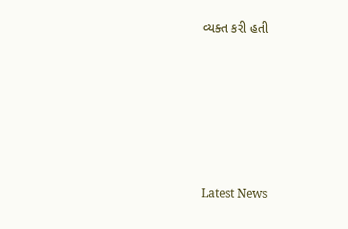વ્યક્ત કરી હતી






Latest News